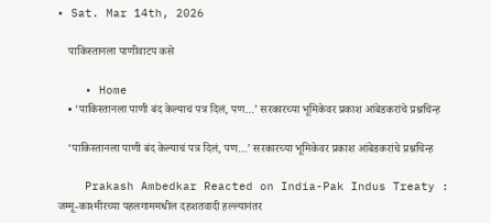• Sat. Mar 14th, 2026

    पाकिस्तानला पाणीवाटप कसे

    • Home
    • ‘पाकिस्तानला पाणी बंद केल्याचं पत्र दिलं, पण…’ सरकारच्या भूमिकेवर प्रकाश आंबेडकरांचे प्रश्नचिन्ह

    ‘पाकिस्तानला पाणी बंद केल्याचं पत्र दिलं, पण…’ सरकारच्या भूमिकेवर प्रकाश आंबेडकरांचे प्रश्नचिन्ह

    Prakash Ambedkar Reacted on India-Pak Indus Treaty : जम्मू-काश्मीरच्या पहलगाममधील दहशतवादी हल्ल्यानंतर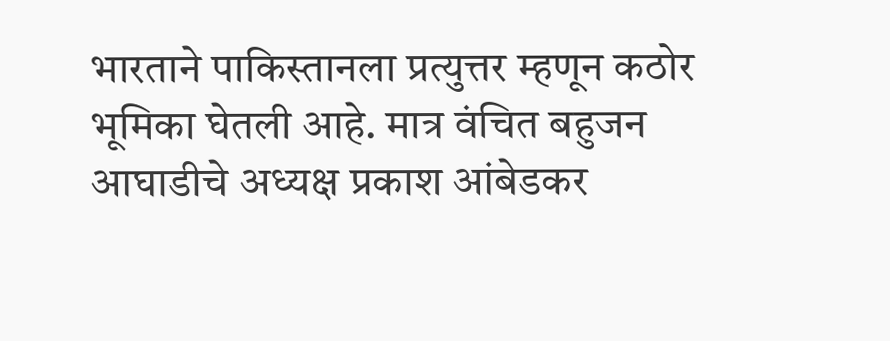भारताने पाकिस्तानला प्रत्युत्तर म्हणून कठोर भूमिका घेतली आहे. मात्र वंचित बहुजन आघाडीचे अध्यक्ष प्रकाश आंबेडकर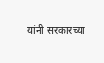यांनी सरकारच्या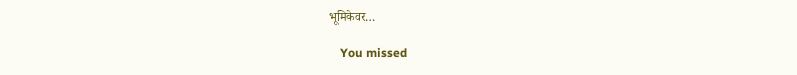भूमिकेवर…

    You missed